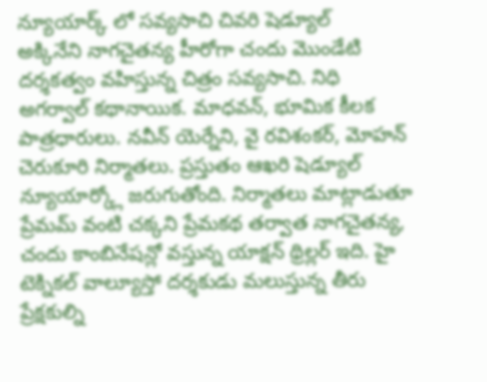న్యూయార్క్ లో సవ్యసాచి చివరి షెడ్యూల్
అక్కినేని నాగచైతన్య హీరోగా చందు మొండేటి దర్శకత్వం వహిస్తున్న చిత్రం సవ్యసాచి. నిధి అగర్వాల్ కథానాయిక. మాధవన్, భూమిక కీలక పాత్రధారులు. నవీన్ యెర్నేని, వై రవిశంకర్, మోహన్ చెరుకూరి నిర్మాతలు. ప్రస్తుతం ఆఖరి షెడ్యూల్ న్యూయార్క్లో జరుగుతోంది. నిర్మాతలు మాట్లాడుతూ ప్రేమమ్ వంటి చక్కని ప్రేమకథ తర్వాత నాగచైతన్య, చందు కాంబినేషన్లో వస్తున్న యాక్షన్ థ్రిల్లర్ ఇది. హై టెక్నికల్ వాల్యూస్తో దర్శకుడు మలుస్తున్న తీరు ప్రేక్షకుల్ని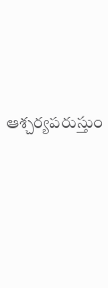ఆశ్చర్యపరుస్తుం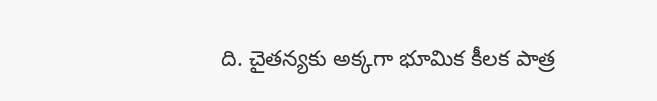ది. చైతన్యకు అక్కగా భూమిక కీలక పాత్ర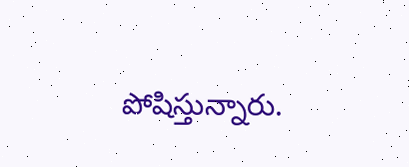పోషిస్తున్నారు.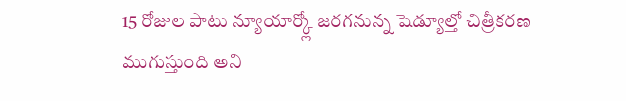15 రోజుల పాటు న్యూయార్క్లో జరగనున్న షెడ్యూల్తో చిత్రీకరణ ముగుస్తుంది అని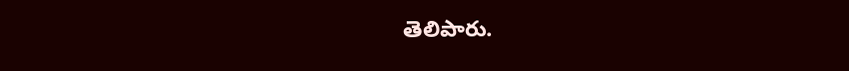తెలిపారు.